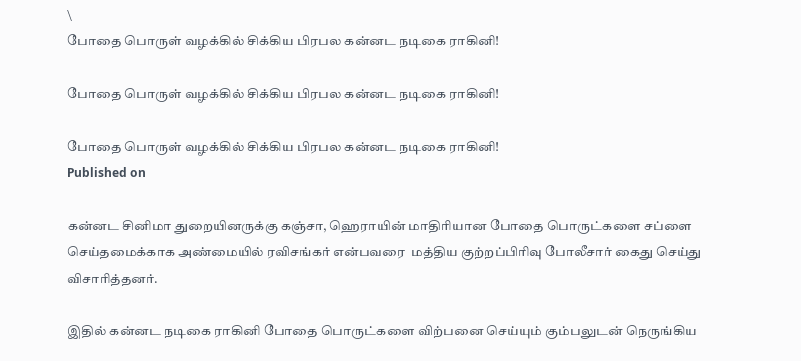\
போதை பொருள் வழக்கில் சிக்கிய பிரபல கன்னட நடிகை ராகினி!

போதை பொருள் வழக்கில் சிக்கிய பிரபல கன்னட நடிகை ராகினி!

போதை பொருள் வழக்கில் சிக்கிய பிரபல கன்னட நடிகை ராகினி!
Published on

கன்னட சினிமா துறையினருக்கு கஞ்சா, ஹெராயின் மாதிரியான போதை பொருட்களை சப்ளை செய்தமைக்காக அண்மையில் ரவிசங்கர் என்பவரை  மத்திய குற்றப்பிரிவு போலீசார் கைது செய்து விசாரித்தனர்.

இதில் கன்னட நடிகை ராகினி போதை பொருட்களை விற்பனை செய்யும் கும்பலுடன் நெருங்கிய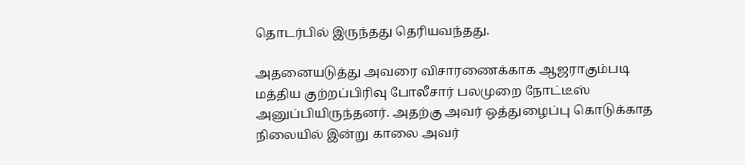தொடர்பில் இருந்தது தெரியவந்தது.

அதனையடுத்து அவரை விசாரணைக்காக ஆஜராகும்படி மத்திய குற்றப்பிரிவு போலீசார் பலமுறை நோட்டீஸ் அனுப்பியிருந்தனர். அதற்கு அவர் ஒத்துழைப்பு கொடுக்காத நிலையில் இன்று காலை அவர்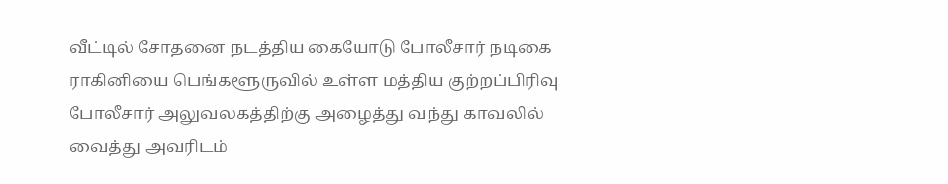வீட்டில் சோதனை நடத்திய கையோடு போலீசார் நடிகை ராகினியை பெங்களூருவில் உள்ள மத்திய குற்றப்பிரிவு போலீசார் அலுவலகத்திற்கு அழைத்து வந்து காவலில் வைத்து அவரிடம்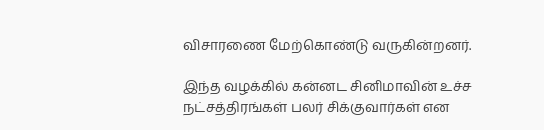விசாரணை மேற்கொண்டு வருகின்றனர்.

இந்த வழக்கில் கன்னட சினிமாவின் உச்ச நட்சத்திரங்கள் பலர் சிக்குவார்கள் என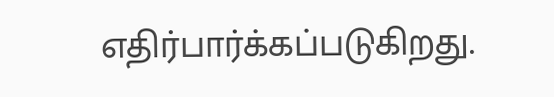எதிர்பார்க்கப்படுகிறது.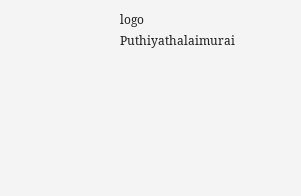logo
Puthiyathalaimurai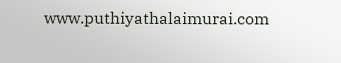www.puthiyathalaimurai.com